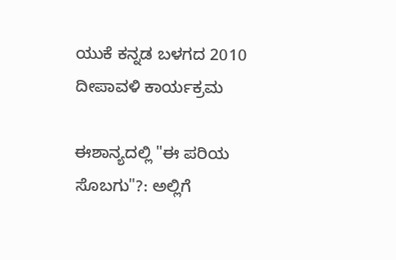ಯುಕೆ ಕನ್ನಡ ಬಳಗದ 2010 ದೀಪಾವಳಿ ಕಾರ್ಯಕ್ರಮ

ಈಶಾನ್ಯದಲ್ಲಿ "ಈ ಪರಿಯ ಸೊಬಗು"?: ಅಲ್ಲಿಗೆ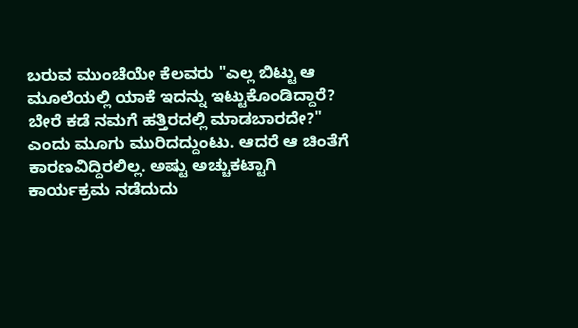ಬರುವ ಮುಂಚೆಯೇ ಕೆಲವರು "ಎಲ್ಲ ಬಿಟ್ಟು ಆ ಮೂಲೆಯಲ್ಲಿ ಯಾಕೆ ಇದನ್ನು ಇಟ್ಟುಕೊಂಡಿದ್ದಾರೆ? ಬೇರೆ ಕಡೆ ನಮಗೆ ಹತ್ತಿರದಲ್ಲಿ ಮಾಡಬಾರದೇ?" ಎಂದು ಮೂಗು ಮುರಿದದ್ದುಂಟು. ಆದರೆ ಆ ಚಿಂತೆಗೆ ಕಾರಣವಿದ್ದಿರಲಿಲ್ಲ. ಅಷ್ಟು ಅಚ್ಚುಕಟ್ಟಾಗಿ ಕಾರ್ಯಕ್ರಮ ನಡೆದುದು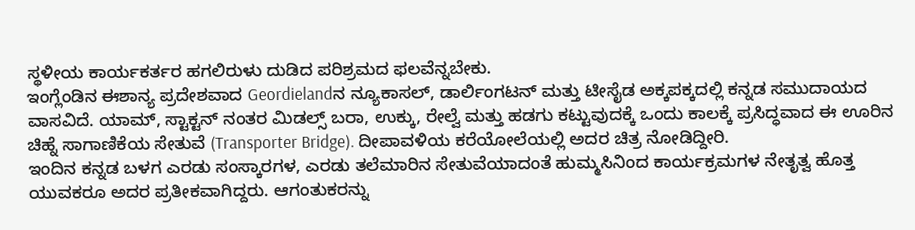ಸ್ಥಳೀಯ ಕಾರ್ಯಕರ್ತರ ಹಗಲಿರುಳು ದುಡಿದ ಪರಿಶ್ರಮದ ಫಲವೆನ್ನಬೇಕು.
ಇಂಗ್ಲೆಂಡಿನ ಈಶಾನ್ಯ ಪ್ರದೇಶವಾದ Geordielandನ ನ್ಯೂಕಾಸಲ್, ಡಾರ್ಲಿಂಗಟನ್ ಮತ್ತು ಟೀಸೈಡ ಅಕ್ಕಪಕ್ಕದಲ್ಲಿ ಕನ್ನಡ ಸಮುದಾಯದ ವಾಸವಿದೆ. ಯಾಮ್, ಸ್ಟಾಕ್ಟನ್ ನಂತರ ಮಿಡಲ್ಸ್ ಬರಾ, ಉಕ್ಕು, ರೇಲ್ವೆ ಮತ್ತು ಹಡಗು ಕಟ್ಟುವುದಕ್ಕೆ ಒಂದು ಕಾಲಕ್ಕೆ ಪ್ರಸಿದ್ಧವಾದ ಈ ಊರಿನ ಚಿಹ್ನೆ ಸಾಗಾಣಿಕೆಯ ಸೇತುವೆ (Transporter Bridge). ದೀಪಾವಳಿಯ ಕರೆಯೋಲೆಯಲ್ಲಿ ಅದರ ಚಿತ್ರ ನೋಡಿದ್ದೀರಿ.
ಇಂದಿನ ಕನ್ನಡ ಬಳಗ ಎರಡು ಸಂಸ್ಕಾರಗಳ, ಎರಡು ತಲೆಮಾರಿನ ಸೇತುವೆಯಾದಂತೆ ಹುಮ್ಮಸಿನಿಂದ ಕಾರ್ಯಕ್ರಮಗಳ ನೇತೃತ್ವ ಹೊತ್ತ ಯುವಕರೂ ಅದರ ಪ್ರತೀಕವಾಗಿದ್ದರು. ಆಗಂತುಕರನ್ನು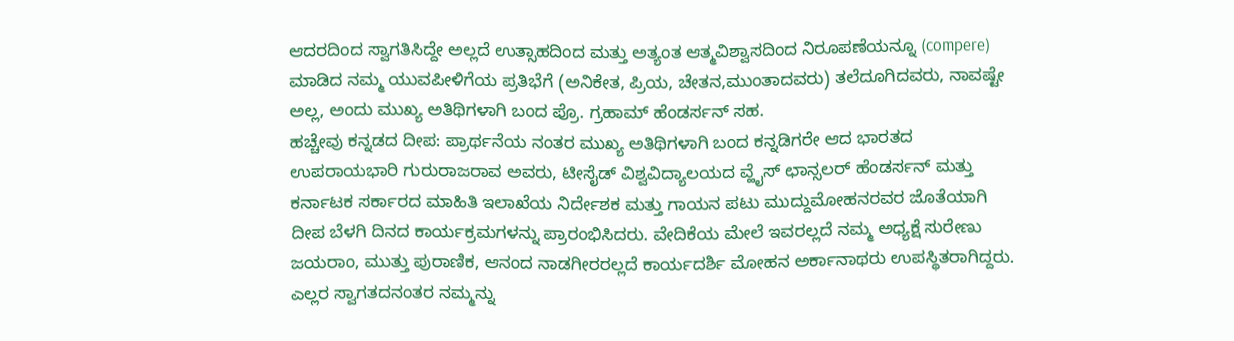ಆದರದಿಂದ ಸ್ವಾಗತಿಸಿದ್ದೇ ಅಲ್ಲದೆ ಉತ್ಸಾಹದಿಂದ ಮತ್ತು ಅತ್ಯಂತ ಆತ್ಮವಿಶ್ವಾಸದಿಂದ ನಿರೂಪಣೆಯನ್ನೂ (compere) ಮಾಡಿದ ನಮ್ಮ ಯುವಪೀಳಿಗೆಯ ಪ್ರತಿಭೆಗೆ (ಅನಿಕೇತ, ಪ್ರಿಯ, ಚೇತನ,ಮುಂತಾದವರು) ತಲೆದೂಗಿದವರು, ನಾವಷ್ಟೇ ಅಲ್ಲ, ಅಂದು ಮುಖ್ಯ ಅತಿಥಿಗಳಾಗಿ ಬಂದ ಪ್ರೊ. ಗ್ರಹಾಮ್ ಹೆಂಡರ್ಸನ್ ಸಹ.
ಹಚ್ಚೇವು ಕನ್ನಡದ ದೀಪ: ಪ್ರಾರ್ಥನೆಯ ನಂತರ ಮುಖ್ಯ ಅತಿಥಿಗಳಾಗಿ ಬಂದ ಕನ್ನಡಿಗರೇ ಆದ ಭಾರತದ ಉಪರಾಯಭಾರಿ ಗುರುರಾಜರಾವ ಅವರು, ಟೀಸೈಡ್ ವಿಶ್ವವಿದ್ಯಾಲಯದ ವ್ಹೈಸ್ ಛಾನ್ಸಲರ್ ಹೆಂಡರ್ಸನ್ ಮತ್ತು ಕರ್ನಾಟಕ ಸರ್ಕಾರದ ಮಾಹಿತಿ ಇಲಾಖೆಯ ನಿರ್ದೇಶಕ ಮತ್ತು ಗಾಯನ ಪಟು ಮುದ್ದುಮೋಹನರವರ ಜೊತೆಯಾಗಿ ದೀಪ ಬೆಳಗಿ ದಿನದ ಕಾರ್ಯಕ್ರಮಗಳನ್ನು ಪ್ರಾರಂಭಿಸಿದರು. ವೇದಿಕೆಯ ಮೇಲೆ ಇವರಲ್ಲದೆ ನಮ್ಮ ಅಧ್ಯಕ್ಷೆ ಸುರೇಣು ಜಯರಾಂ, ಮುತ್ತು ಪುರಾಣಿಕ, ಆನಂದ ನಾಡಗೀರರಲ್ಲದೆ ಕಾರ್ಯದರ್ಶಿ ಮೋಹನ ಅರ್ಕಾನಾಥರು ಉಪಸ್ಥಿತರಾಗಿದ್ದರು.
ಎಲ್ಲರ ಸ್ವಾಗತದನಂತರ ನಮ್ಮನ್ನು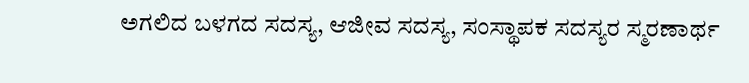ಅಗಲಿದ ಬಳಗದ ಸದಸ್ಯ, ಆಜೀವ ಸದಸ್ಯ, ಸಂಸ್ಥಾಪಕ ಸದಸ್ಯರ ಸ್ಮರಣಾರ್ಥ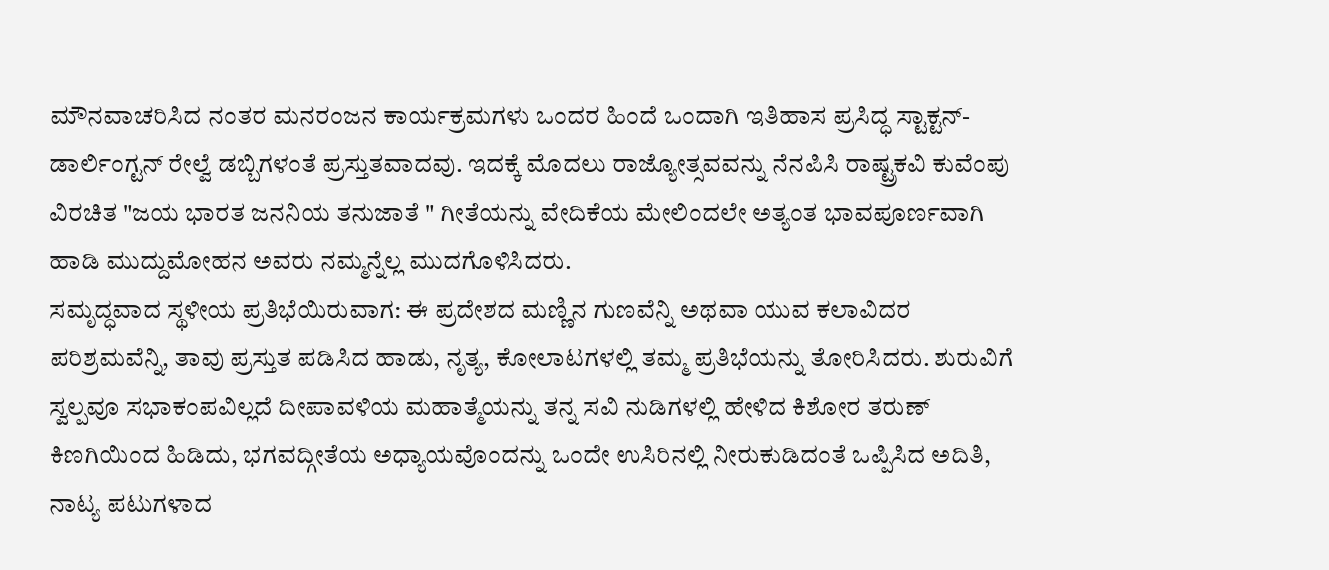ಮೌನವಾಚರಿಸಿದ ನಂತರ ಮನರಂಜನ ಕಾರ್ಯಕ್ರಮಗಳು ಒಂದರ ಹಿಂದೆ ಒಂದಾಗಿ ಇತಿಹಾಸ ಪ್ರಸಿದ್ಧ ಸ್ಟಾಕ್ಟನ್-ಡಾರ್ಲಿಂಗ್ಟನ್ ರೇಲ್ವೆ ಡಬ್ಬಿಗಳಂತೆ ಪ್ರಸ್ತುತವಾದವು. ಇದಕ್ಕೆ ಮೊದಲು ರಾಜ್ಯೋತ್ಸವವನ್ನು ನೆನಪಿಸಿ ರಾಷ್ಟ್ರಕವಿ ಕುವೆಂಪು ವಿರಚಿತ "ಜಯ ಭಾರತ ಜನನಿಯ ತನುಜಾತೆ " ಗೀತೆಯನ್ನು ವೇದಿಕೆಯ ಮೇಲಿಂದಲೇ ಅತ್ಯಂತ ಭಾವಪೂರ್ಣವಾಗಿ ಹಾಡಿ ಮುದ್ದುಮೋಹನ ಅವರು ನಮ್ಮನ್ನೆಲ್ಲ ಮುದಗೊಳಿಸಿದರು.
ಸಮೃದ್ಧವಾದ ಸ್ಥಳೀಯ ಪ್ರತಿಭೆಯಿರುವಾಗ: ಈ ಪ್ರದೇಶದ ಮಣ್ಣಿನ ಗುಣವೆನ್ನಿ ಅಥವಾ ಯುವ ಕಲಾವಿದರ ಪರಿಶ್ರಮವೆನ್ನಿ, ತಾವು ಪ್ರಸ್ತುತ ಪಡಿಸಿದ ಹಾಡು, ನೃತ್ಯ, ಕೋಲಾಟಗಳಲ್ಲಿ ತಮ್ಮ ಪ್ರತಿಭೆಯನ್ನು ತೋರಿಸಿದರು. ಶುರುವಿಗೆ ಸ್ವಲ್ಪವೂ ಸಭಾಕಂಪವಿಲ್ಲದೆ ದೀಪಾವಳಿಯ ಮಹಾತ್ಮೆಯನ್ನು ತನ್ನ ಸವಿ ನುಡಿಗಳಲ್ಲಿ ಹೇಳಿದ ಕಿಶೋರ ತರುಣ್ ಕಿಣಗಿಯಿಂದ ಹಿಡಿದು, ಭಗವದ್ಗೀತೆಯ ಅಧ್ಯಾಯವೊಂದನ್ನು ಒಂದೇ ಉಸಿರಿನಲ್ಲಿ ನೀರುಕುಡಿದಂತೆ ಒಪ್ಪಿಸಿದ ಅದಿತಿ, ನಾಟ್ಯ ಪಟುಗಳಾದ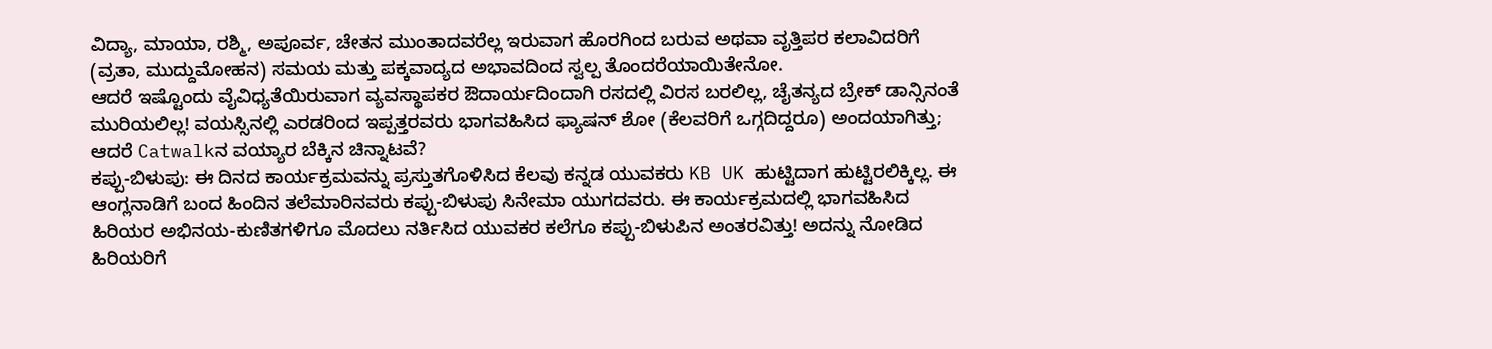ವಿದ್ಯಾ, ಮಾಯಾ, ರಶ್ಮಿ, ಅಪೂರ್ವ, ಚೇತನ ಮುಂತಾದವರೆಲ್ಲ ಇರುವಾಗ ಹೊರಗಿಂದ ಬರುವ ಅಥವಾ ವೃತ್ತಿಪರ ಕಲಾವಿದರಿಗೆ (ವ್ರತಾ, ಮುದ್ದುಮೋಹನ) ಸಮಯ ಮತ್ತು ಪಕ್ಕವಾದ್ಯದ ಅಭಾವದಿಂದ ಸ್ವಲ್ಪ ತೊಂದರೆಯಾಯಿತೇನೋ.
ಆದರೆ ಇಷ್ಟೊಂದು ವೈವಿಧ್ಯತೆಯಿರುವಾಗ ವ್ಯವಸ್ಥಾಪಕರ ಔದಾರ್ಯದಿಂದಾಗಿ ರಸದಲ್ಲಿ ವಿರಸ ಬರಲಿಲ್ಲ, ಚೈತನ್ಯದ ಬ್ರೇಕ್ ಡಾನ್ಸಿನಂತೆ ಮುರಿಯಲಿಲ್ಲ! ವಯಸ್ಸಿನಲ್ಲಿ ಎರಡರಿಂದ ಇಪ್ಪತ್ತರವರು ಭಾಗವಹಿಸಿದ ಫ್ಯಾಷನ್ ಶೋ (ಕೆಲವರಿಗೆ ಒಗ್ಗದಿದ್ದರೂ) ಅಂದಯಾಗಿತ್ತು; ಆದರೆ Catwalkನ ವಯ್ಯಾರ ಬೆಕ್ಕಿನ ಚಿನ್ನಾಟವೆ?
ಕಪ್ಪು-ಬಿಳುಪು: ಈ ದಿನದ ಕಾರ್ಯಕ್ರಮವನ್ನು ಪ್ರಸ್ತುತಗೊಳಿಸಿದ ಕೆಲವು ಕನ್ನಡ ಯುವಕರು KB UK ಹುಟ್ಟಿದಾಗ ಹುಟ್ಟಿರಲಿಕ್ಕಿಲ್ಲ. ಈ ಆಂಗ್ಲನಾಡಿಗೆ ಬಂದ ಹಿಂದಿನ ತಲೆಮಾರಿನವರು ಕಪ್ಪು-ಬಿಳುಪು ಸಿನೇಮಾ ಯುಗದವರು. ಈ ಕಾರ್ಯಕ್ರಮದಲ್ಲಿ ಭಾಗವಹಿಸಿದ ಹಿರಿಯರ ಅಭಿನಯ-ಕುಣಿತಗಳಿಗೂ ಮೊದಲು ನರ್ತಿಸಿದ ಯುವಕರ ಕಲೆಗೂ ಕಪ್ಪು-ಬಿಳುಪಿನ ಅಂತರವಿತ್ತು! ಅದನ್ನು ನೋಡಿದ ಹಿರಿಯರಿಗೆ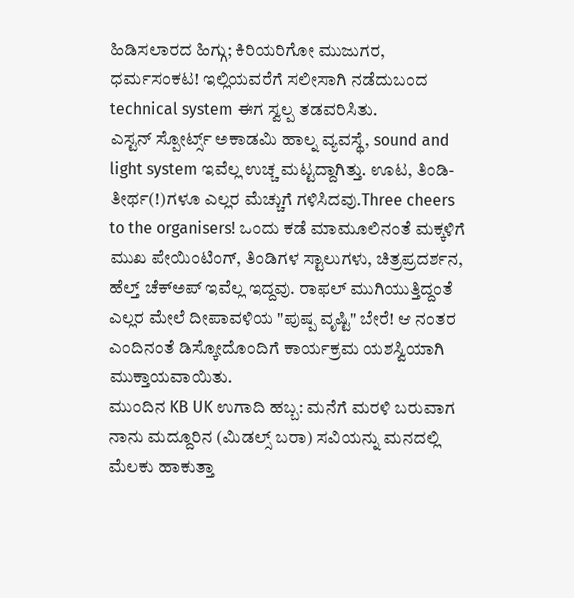ಹಿಡಿಸಲಾರದ ಹಿಗ್ಗು; ಕಿರಿಯರಿಗೋ ಮುಜುಗರ, ಧರ್ಮಸಂಕಟ! ಇಲ್ಲಿಯವರೆಗೆ ಸಲೀಸಾಗಿ ನಡೆದುಬಂದ technical system ಈಗ ಸ್ವಲ್ಪ ತಡವರಿಸಿತು.
ಎಸ್ಟನ್ ಸ್ಪೋರ್ಟ್ಸ್ ಅಕಾಡಮಿ ಹಾಲ್ನ ವ್ಯವಸ್ಥೆ, sound and light system ಇವೆಲ್ಲ ಉಚ್ಚ ಮಟ್ಟದ್ದಾಗಿತ್ತು. ಊಟ, ತಿಂಡಿ-ತೀರ್ಥ(!)ಗಳೂ ಎಲ್ಲರ ಮೆಚ್ಚುಗೆ ಗಳಿಸಿದವು.Three cheers to the organisers! ಒಂದು ಕಡೆ ಮಾಮೂಲಿನಂತೆ ಮಕ್ಕಳಿಗೆ ಮುಖ ಪೇಯಿಂಟಿಂಗ್, ತಿಂಡಿಗಳ ಸ್ಟಾಲುಗಳು, ಚಿತ್ರಪ್ರದರ್ಶನ, ಹೆಲ್ತ್ ಚೆಕ್ಅಪ್ ಇವೆಲ್ಲ ಇದ್ದವು. ರಾಫಲ್ ಮುಗಿಯುತ್ತಿದ್ದಂತೆ ಎಲ್ಲರ ಮೇಲೆ ದೀಪಾವಳಿಯ "ಪುಷ್ಪ ವೃಷ್ಟಿ" ಬೇರೆ! ಆ ನಂತರ ಎಂದಿನಂತೆ ಡಿಸ್ಕೋದೊಂದಿಗೆ ಕಾರ್ಯಕ್ರಮ ಯಶಸ್ವಿಯಾಗಿ ಮುಕ್ತಾಯವಾಯಿತು.
ಮುಂದಿನ KB UK ಉಗಾದಿ ಹಬ್ಬ: ಮನೆಗೆ ಮರಳಿ ಬರುವಾಗ ನಾನು ಮದ್ದೂರಿನ (ಮಿಡಲ್ಸ್ ಬರಾ) ಸವಿಯನ್ನು ಮನದಲ್ಲಿ ಮೆಲಕು ಹಾಕುತ್ತಾ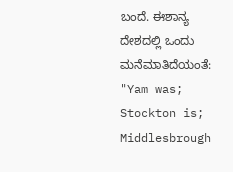ಬಂದೆ. ಈಶಾನ್ಯ ದೇಶದಲ್ಲಿ ಒಂದು ಮನೆಮಾತಿದೆಯಂತೆ: "Yam was; Stockton is; Middlesbrough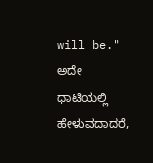will be." ಅದೇ ಧಾಟಿಯಲ್ಲಿ ಹೇಳುವದಾದರೆ,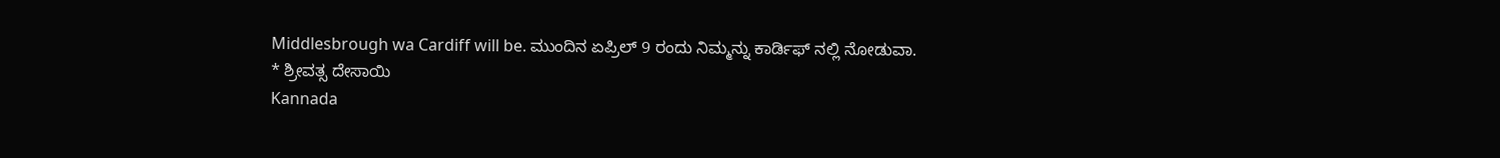Middlesbrough wa Cardiff will be. ಮುಂದಿನ ಏಪ್ರಿಲ್ 9 ರಂದು ನಿಮ್ಮನ್ನು ಕಾರ್ಡಿಫ್ ನಲ್ಲಿ ನೋಡುವಾ.
* ಶ್ರೀವತ್ಸ ದೇಸಾಯಿ
Kannada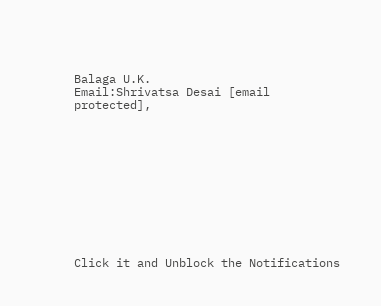Balaga U.K.
Email:Shrivatsa Desai [email protected],











Click it and Unblock the Notifications